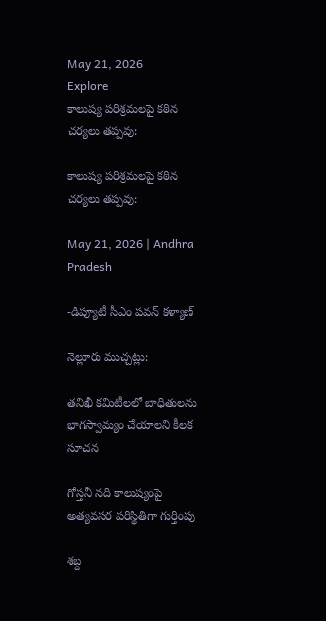May 21, 2026
Explore
కాలుష్య పరిశ్రమలపై కఠిన చర్యలు తప్పవు:

కాలుష్య పరిశ్రమలపై కఠిన చర్యలు తప్పవు:

May 21, 2026 | Andhra Pradesh

-డిప్యూటీ సీఎం పవన్ కళ్యాణ్

నెల్లూరు ముచ్చట్లు:

తనిఖీ కమిటీలలో బాధితులను భాగస్వామ్యం చేయాలని కీలక సూచన

గోస్తనీ నది కాలుష్యంపై అత్యవసర పరిస్థితిగా గుర్తింపు

శబ్ద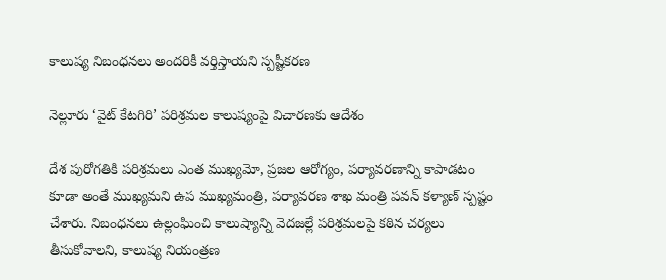కాలుష్య నిబంధనలు అందరికీ వర్తిస్తాయని స్పష్టీకరణ

నెల్లూరు ‘వైట్ కేటగిరి’ పరిశ్రమల కాలుష్యంపై విచారణకు ఆదేశం

దేశ పురోగతికి పరిశ్రమలు ఎంత ముఖ్యమో, ప్రజల ఆరోగ్యం, పర్యావరణాన్ని కాపాడటం కూడా అంతే ముఖ్యమని ఉప ముఖ్యమంత్రి, పర్యావరణ శాఖ మంత్రి పవన్ కళ్యాణ్ స్పష్టం చేశారు. నిబంధనలు ఉల్లంఘించి కాలుష్యాన్ని వెదజల్లే పరిశ్రమలపై కఠిన చర్యలు తీసుకోవాలని, కాలుష్య నియంత్రణ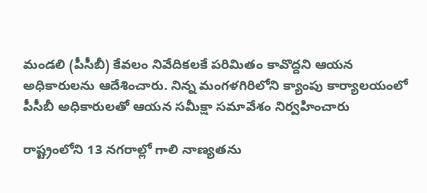మండలి (పీసీబీ) కేవలం నివేదికలకే పరిమితం కావొద్దని ఆయన అధికారులను ఆదేశించారు. నిన్న మంగళగిరిలోని క్యాంపు కార్యాలయంలో పీసీబీ అధికారులతో ఆయన సమీక్షా సమావేశం నిర్వహించారు

రాష్ట్రంలోని 13 నగరాల్లో గాలి నాణ్యతను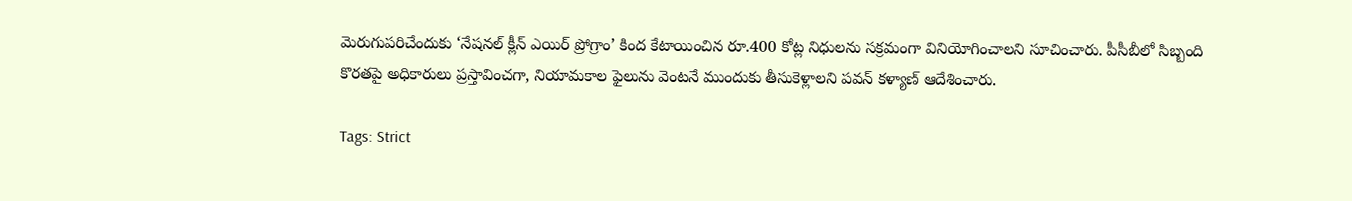మెరుగుపరిచేందుకు ‘నేషనల్ క్లీన్ ఎయిర్ ప్రోగ్రాం’ కింద కేటాయించిన రూ.400 కోట్ల నిధులను సక్రమంగా వినియోగించాలని సూచించారు. పీసీబీలో సిబ్బంది కొరతపై అధికారులు ప్రస్తావించగా, నియామకాల ఫైలును వెంటనే ముందుకు తీసుకెళ్లాలని పవన్ కళ్యాణ్ ఆదేశించారు.

Tags: Strict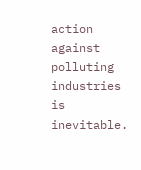action against polluting industries is inevitable.